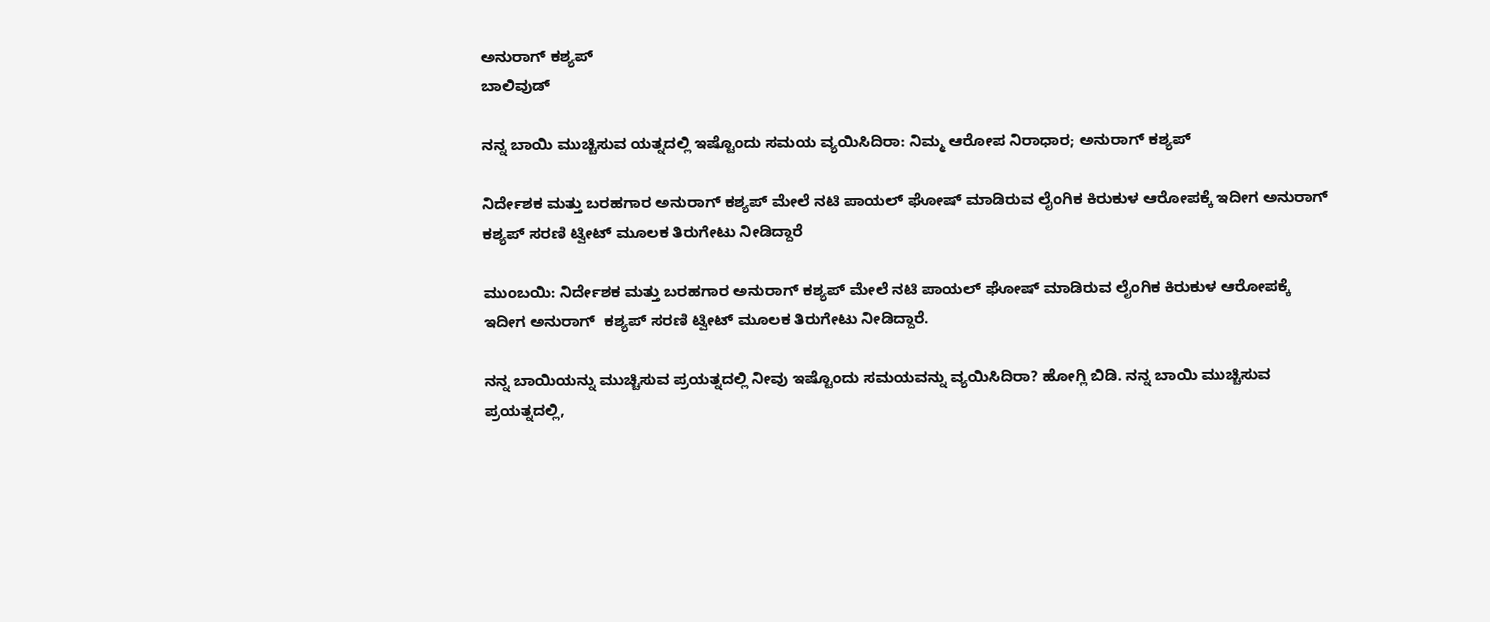ಅನುರಾಗ್ ಕಶ್ಯಪ್
ಬಾಲಿವುಡ್

ನನ್ನ ಬಾಯಿ ಮುಚ್ಚಿಸುವ ಯತ್ನದಲ್ಲಿ ಇಷ್ಟೊಂದು ಸಮಯ ವ್ಯಯಿಸಿದಿರಾ: ನಿಮ್ಮ ಆರೋಪ ನಿರಾಧಾರ; ಅನುರಾಗ್ ಕಶ್ಯಪ್

ನಿರ್ದೇಶಕ ಮತ್ತು ಬರಹಗಾರ ಅನುರಾಗ್ ಕಶ್ಯಪ್ ಮೇಲೆ ನಟಿ ಪಾಯಲ್ ಘೋಷ್ ಮಾಡಿರುವ ಲೈಂಗಿಕ ಕಿರುಕುಳ ಆರೋಪಕ್ಕೆ ಇದೀಗ ಅನುರಾಗ್  ಕಶ್ಯಪ್ ಸರಣಿ ಟ್ವೀಟ್ ಮೂಲಕ ತಿರುಗೇಟು ನೀಡಿದ್ದಾರೆ

ಮುಂಬಯಿ: ನಿರ್ದೇಶಕ ಮತ್ತು ಬರಹಗಾರ ಅನುರಾಗ್ ಕಶ್ಯಪ್ ಮೇಲೆ ನಟಿ ಪಾಯಲ್ ಘೋಷ್ ಮಾಡಿರುವ ಲೈಂಗಿಕ ಕಿರುಕುಳ ಆರೋಪಕ್ಕೆ ಇದೀಗ ಅನುರಾಗ್  ಕಶ್ಯಪ್ ಸರಣಿ ಟ್ವೀಟ್ ಮೂಲಕ ತಿರುಗೇಟು ನೀಡಿದ್ದಾರೆ.

ನನ್ನ ಬಾಯಿಯನ್ನು ಮುಚ್ಚಿಸುವ ಪ್ರಯತ್ನದಲ್ಲಿ ನೀವು ಇಷ್ಟೊಂದು ಸಮಯವನ್ನು ವ್ಯಯಿಸಿದಿರಾ? ಹೋಗ್ಲಿ ಬಿಡಿ. ನನ್ನ ಬಾಯಿ ಮುಚ್ಚಿಸುವ ಪ್ರಯತ್ನದಲ್ಲಿ,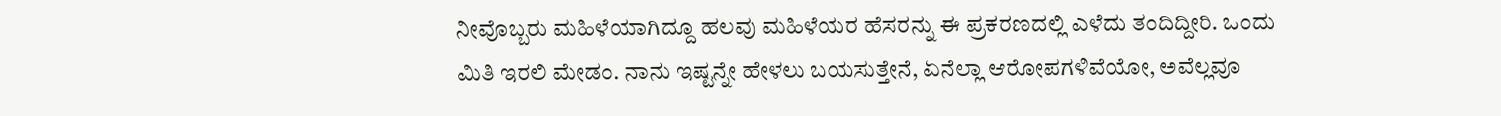ನೀವೊಬ್ಬರು ಮಹಿಳೆಯಾಗಿದ್ದೂ ಹಲವು ಮಹಿಳೆಯರ ಹೆಸರನ್ನು ಈ ಪ್ರಕರಣದಲ್ಲಿ ಎಳೆದು ತಂದಿದ್ದೀರಿ. ಒಂದು ಮಿತಿ ಇರಲಿ ಮೇಡಂ. ನಾನು ಇಷ್ಟನ್ನೇ ಹೇಳಲು ಬಯಸುತ್ತೇನೆ, ಏನೆಲ್ಲಾ ಆರೋಪಗಳಿವೆಯೋ, ಅವೆಲ್ಲವೂ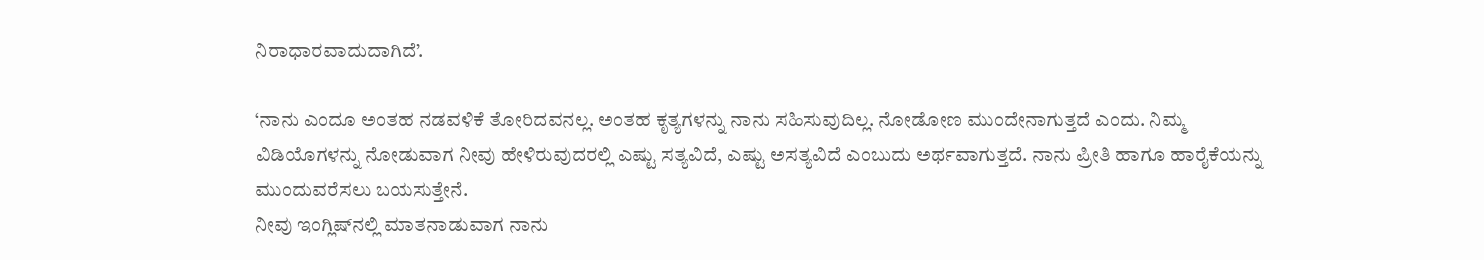ನಿರಾಧಾರವಾದುದಾಗಿದೆ’.

‘ನಾನು ಎಂದೂ ಅಂತಹ ನಡವಳಿಕೆ ತೋರಿದವನಲ್ಲ. ಅಂತಹ ಕೃತ್ಯಗಳನ್ನು ನಾನು ಸಹಿಸುವುದಿಲ್ಲ. ನೋಡೋಣ ಮುಂದೇನಾಗುತ್ತದೆ ಎಂದು. ನಿಮ್ಮ ವಿಡಿಯೊಗಳನ್ನು ನೋಡುವಾಗ ನೀವು ಹೇಳಿರುವುದರಲ್ಲಿ ಎಷ್ಟು ಸತ್ಯವಿದೆ, ಎಷ್ಟು ಅಸತ್ಯವಿದೆ ಎಂಬುದು ಅರ್ಥವಾಗುತ್ತದೆ. ನಾನು ಪ್ರೀತಿ ಹಾಗೂ ಹಾರೈಕೆಯನ್ನು ಮುಂದುವರೆಸಲು ಬಯಸುತ್ತೇನೆ.
ನೀವು ಇಂಗ್ಲಿಷ್‌ನಲ್ಲಿ ಮಾತನಾಡುವಾಗ ನಾನು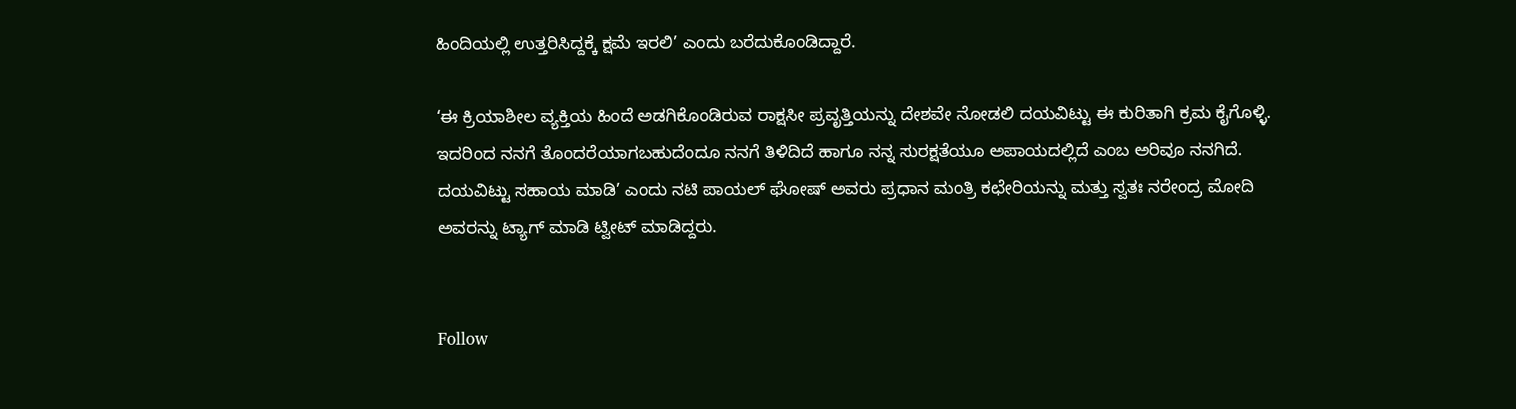ಹಿಂದಿಯಲ್ಲಿ ಉತ್ತರಿಸಿದ್ದಕ್ಕೆ ಕ್ಷಮೆ ಇರಲಿ’ ಎಂದು ಬರೆದುಕೊಂಡಿದ್ದಾರೆ.

‘ಈ ಕ್ರಿಯಾಶೀಲ ವ್ಯಕ್ತಿಯ ಹಿಂದೆ ಅಡಗಿಕೊಂಡಿರುವ ರಾಕ್ಷಸೀ ಪ್ರವೃತ್ತಿಯನ್ನು ದೇಶವೇ ನೋಡಲಿ ದಯವಿಟ್ಟು ಈ ಕುರಿತಾಗಿ ಕ್ರಮ ಕೈಗೊಳ್ಳಿ. ಇದರಿಂದ ನನಗೆ ತೊಂದರೆಯಾಗಬಹುದೆಂದೂ ನನಗೆ ತಿಳಿದಿದೆ ಹಾಗೂ ನನ್ನ ಸುರಕ್ಷತೆಯೂ ಅಪಾಯದಲ್ಲಿದೆ ಎಂಬ ಅರಿವೂ ನನಗಿದೆ. ದಯವಿಟ್ಟು ಸಹಾಯ ಮಾಡಿ’ ಎಂದು ನಟಿ ಪಾಯಲ್ ಘೋಷ್ ಅವರು ಪ್ರಧಾನ ಮಂತ್ರಿ ಕಛೇರಿಯನ್ನು ಮತ್ತು ಸ್ವತಃ ನರೇಂದ್ರ ಮೋದಿ ಅವರನ್ನು ಟ್ಯಾಗ್ ಮಾಡಿ ಟ್ವೀಟ್ ಮಾಡಿದ್ದರು.


Follow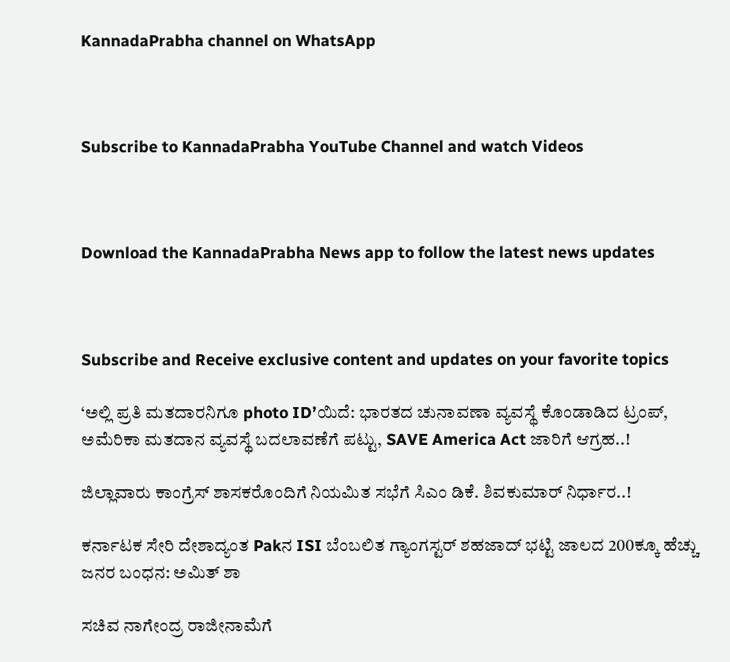KannadaPrabha channel on WhatsApp



Subscribe to KannadaPrabha YouTube Channel and watch Videos



Download the KannadaPrabha News app to follow the latest news updates



Subscribe and Receive exclusive content and updates on your favorite topics

‘ಅಲ್ಲಿ ಪ್ರತಿ ಮತದಾರನಿಗೂ photo ID’ಯಿದೆ: ಭಾರತದ ಚುನಾವಣಾ ವ್ಯವಸ್ಥೆ ಕೊಂಡಾಡಿದ ಟ್ರಂಪ್, ಅಮೆರಿಕಾ ಮತದಾನ ವ್ಯವಸ್ಥೆ ಬದಲಾವಣೆಗೆ ಪಟ್ಟು, SAVE America Act ಜಾರಿಗೆ ಆಗ್ರಹ..!

ಜಿಲ್ಲಾವಾರು ಕಾಂಗ್ರೆಸ್ ಶಾಸಕರೊಂದಿಗೆ ನಿಯಮಿತ ಸಭೆಗೆ ಸಿಎಂ ಡಿಕೆ. ಶಿವಕುಮಾರ್‌ ನಿರ್ಧಾರ..!

ಕರ್ನಾಟಕ ಸೇರಿ ದೇಶಾದ್ಯಂತ Pakನ ISI ಬೆಂಬಲಿತ ಗ್ಯಾಂಗಸ್ಟರ್ ಶಹಜಾದ್ ಭಟ್ಟಿ ಜಾಲದ 200ಕ್ಕೂ ಹೆಚ್ಚು ಜನರ ಬಂಧನ: ಅಮಿತ್ ಶಾ

ಸಚಿವ ನಾಗೇಂದ್ರ ರಾಜೀನಾಮೆಗೆ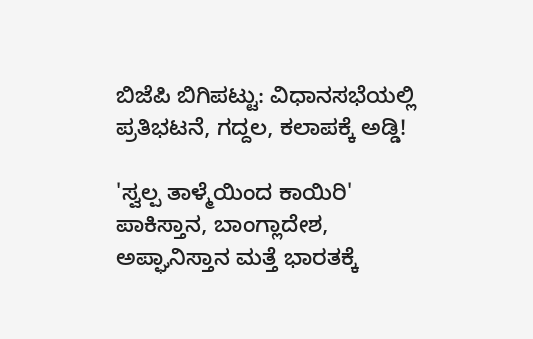ಬಿಜೆಪಿ ಬಿಗಿಪಟ್ಟು: ವಿಧಾನಸಭೆಯಲ್ಲಿ ಪ್ರತಿಭಟನೆ, ಗದ್ದಲ, ಕಲಾಪಕ್ಕೆ ಅಡ್ಡಿ!

'ಸ್ವಲ್ಪ ತಾಳ್ಮೆಯಿಂದ ಕಾಯಿರಿ' ಪಾಕಿಸ್ತಾನ, ಬಾಂಗ್ಲಾದೇಶ, ಅಪ್ಘಾನಿಸ್ತಾನ ಮತ್ತೆ ಭಾರತಕ್ಕೆ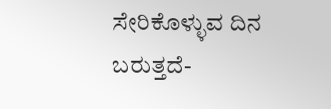ಸೇರಿಕೊಳ್ಳುವ ದಿನ ಬರುತ್ತದೆ-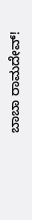ಬಾಬಾ ರಾಮದೇವ್!